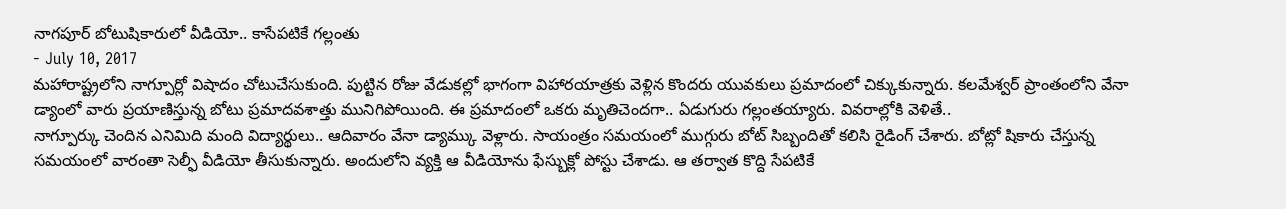నాగపూర్ బోటుషికారులో వీడియో.. కాసేపటికే గల్లంతు
- July 10, 2017
మహారాష్ట్రలోని నాగ్పూర్లో విషాదం చోటుచేసుకుంది. పుట్టిన రోజు వేడుకల్లో భాగంగా విహారయాత్రకు వెళ్లిన కొందరు యువకులు ప్రమాదంలో చిక్కుకున్నారు. కలమేశ్వర్ ప్రాంతంలోని వేనా డ్యాంలో వారు ప్రయాణిస్తున్న బోటు ప్రమాదవశాత్తు మునిగిపోయింది. ఈ ప్రమాదంలో ఒకరు మృతిచెందగా.. ఏడుగురు గల్లంతయ్యారు. వివరాల్లోకి వెళితే..
నాగ్పూర్కు చెందిన ఎనిమిది మంది విద్యార్థులు.. ఆదివారం వేనా డ్యామ్కు వెళ్లారు. సాయంత్రం సమయంలో ముగ్గురు బోట్ సిబ్బందితో కలిసి రైడింగ్ చేశారు. బోట్లో షికారు చేస్తున్న సమయంలో వారంతా సెల్ఫీ వీడియో తీసుకున్నారు. అందులోని వ్యక్తి ఆ వీడియోను ఫేస్బుక్లో పోస్టు చేశాడు. ఆ తర్వాత కొద్ది సేపటికే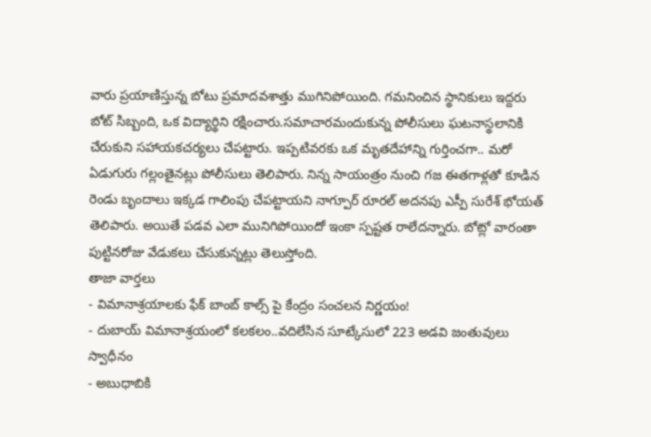వారు ప్రయాణిస్తున్న బోటు ప్రమాదవశాత్తు ముగినిపోయింది. గమనించిన స్థానికులు ఇద్దరు బోట్ సిబ్బంది, ఒక విద్యార్థిని రక్షించారు.సమాచారమందుకున్న పోలీసులు ఘటనాస్థలానికి చేరుకుని సహాయకచర్యలు చేపట్టారు. ఇప్పటివరకు ఒక మృతదేహాన్ని గుర్తించగా.. మరో ఏడుగురు గల్లంతైనట్లు పోలీసులు తెలిపారు. నిన్న సాయంత్రం నుంచి గజ ఈతగాళ్లతో కూడిన రెండు బృందాలు ఇక్కడ గాలింపు చేపట్టాయని నాగ్పూర్ రూరల్ అదనపు ఎస్పీ సురేశ్ భోయత్ తెలిపారు. అయితే పడవ ఎలా మునిగిపోయిందో ఇంకా స్పష్టత రాలేదన్నారు. బోట్లో వారంతా పుట్టినరోజు వేడుకలు చేసుకున్నట్లు తెలుస్తోంది.
తాజా వార్తలు
- విమానాశ్రయాలకు ఫేక్ బాంబ్ కాల్స్ పై కేంద్రం సంచలన నిర్ణయం!
- దుబాయ్ విమానాశ్రయంలో కలకలం..వదిలేసిన సూట్కేసులో 223 అడవి జంతువులు స్వాధీనం
- అబుధాబికి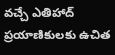వచ్చే ఎతిహాద్ ప్రయాణికులకు ఉచిత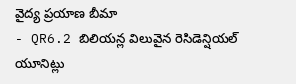వైద్య ప్రయాణ బీమా
- QR6.2 బిలియన్ల విలువైన రెసిడెన్షియల్ యూనిట్లు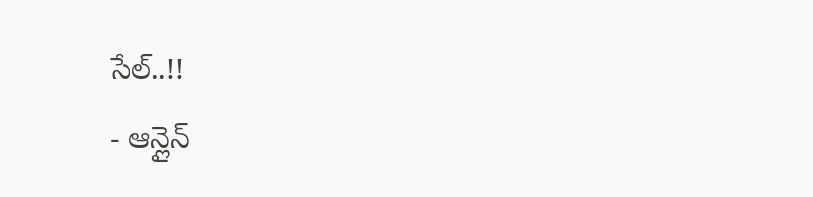సేల్..!!
- ఆన్లైన్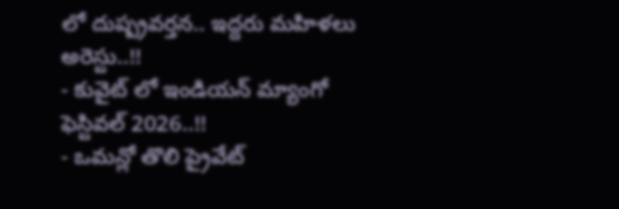లో దుష్ప్రవర్తన.. ఇద్దరు మహిళలు అరెస్టు..!!
- కువైట్ లో ఇండియన్ మ్యాంగో ఫెస్టివల్ 2026..!!
- ఒమన్లో తొలి ప్రైవేట్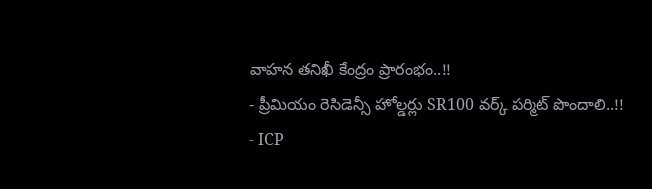వాహన తనిఖీ కేంద్రం ప్రారంభం..!!
- ప్రీమియం రెసిడెన్సీ హోల్డర్లు SR100 వర్క్ పర్మిట్ పొందాలి..!!
- ICP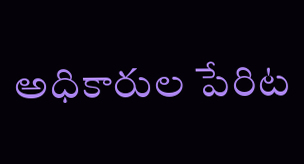అధికారుల పేరిట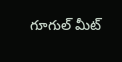గూగుల్ మీట్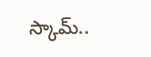స్కామ్..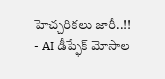హెచ్చరికలు జారీ..!!
- AI డీప్ఫేక్ మోసాల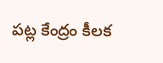పట్ల కేంద్రం కీలక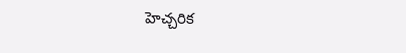హెచ్చరిక